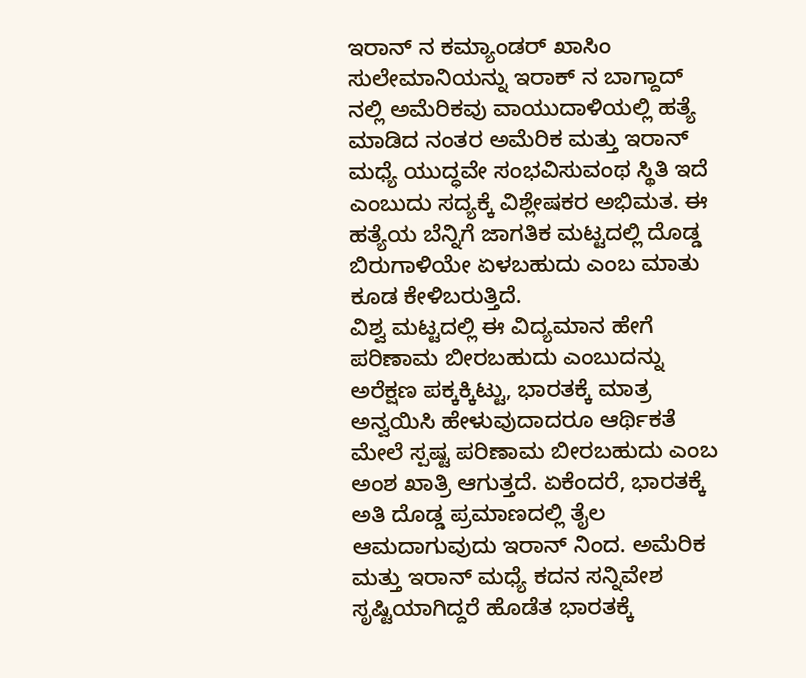ಇರಾನ್ ನ ಕಮ್ಯಾಂಡರ್ ಖಾಸಿಂ ಸುಲೇಮಾನಿಯನ್ನು ಇರಾಕ್ ನ ಬಾಗ್ದಾದ್ ನಲ್ಲಿ ಅಮೆರಿಕವು ವಾಯುದಾಳಿಯಲ್ಲಿ ಹತ್ಯೆ ಮಾಡಿದ ನಂತರ ಅಮೆರಿಕ ಮತ್ತು ಇರಾನ್ ಮಧ್ಯೆ ಯುದ್ಧವೇ ಸಂಭವಿಸುವಂಥ ಸ್ಥಿತಿ ಇದೆ ಎಂಬುದು ಸದ್ಯಕ್ಕೆ ವಿಶ್ಲೇಷಕರ ಅಭಿಮತ. ಈ ಹತ್ಯೆಯ ಬೆನ್ನಿಗೆ ಜಾಗತಿಕ ಮಟ್ಟದಲ್ಲಿ ದೊಡ್ಡ ಬಿರುಗಾಳಿಯೇ ಏಳಬಹುದು ಎಂಬ ಮಾತು ಕೂಡ ಕೇಳಿಬರುತ್ತಿದೆ.
ವಿಶ್ವ ಮಟ್ಟದಲ್ಲಿ ಈ ವಿದ್ಯಮಾನ ಹೇಗೆ ಪರಿಣಾಮ ಬೀರಬಹುದು ಎಂಬುದನ್ನು ಅರೆಕ್ಷಣ ಪಕ್ಕಕ್ಕಿಟ್ಟು, ಭಾರತಕ್ಕೆ ಮಾತ್ರ ಅನ್ವಯಿಸಿ ಹೇಳುವುದಾದರೂ ಆರ್ಥಿಕತೆ ಮೇಲೆ ಸ್ಪಷ್ಟ ಪರಿಣಾಮ ಬೀರಬಹುದು ಎಂಬ ಅಂಶ ಖಾತ್ರಿ ಆಗುತ್ತದೆ. ಏಕೆಂದರೆ, ಭಾರತಕ್ಕೆ ಅತಿ ದೊಡ್ಡ ಪ್ರಮಾಣದಲ್ಲಿ ತೈಲ ಆಮದಾಗುವುದು ಇರಾನ್ ನಿಂದ. ಅಮೆರಿಕ ಮತ್ತು ಇರಾನ್ ಮಧ್ಯೆ ಕದನ ಸನ್ನಿವೇಶ ಸೃಷ್ಟಿಯಾಗಿದ್ದರೆ ಹೊಡೆತ ಭಾರತಕ್ಕೆ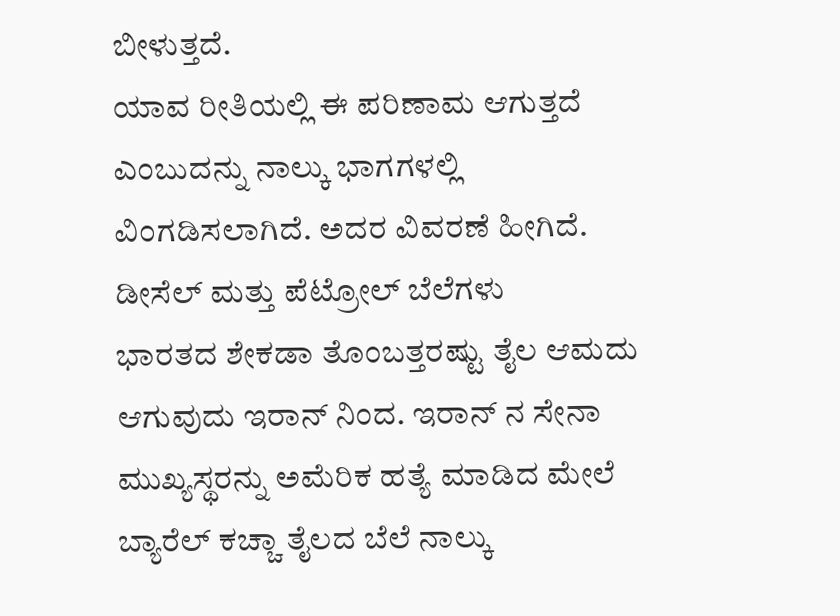ಬೀಳುತ್ತದೆ.
ಯಾವ ರೀತಿಯಲ್ಲಿ ಈ ಪರಿಣಾಮ ಆಗುತ್ತದೆ ಎಂಬುದನ್ನು ನಾಲ್ಕು ಭಾಗಗಳಲ್ಲಿ ವಿಂಗಡಿಸಲಾಗಿದೆ. ಅದರ ವಿವರಣೆ ಹೀಗಿದೆ.
ಡೀಸೆಲ್ ಮತ್ತು ಪೆಟ್ರೋಲ್ ಬೆಲೆಗಳು
ಭಾರತದ ಶೇಕಡಾ ತೊಂಬತ್ತರಷ್ಟು ತೈಲ ಆಮದು ಆಗುವುದು ಇರಾನ್ ನಿಂದ. ಇರಾನ್ ನ ಸೇನಾ ಮುಖ್ಯಸ್ಥರನ್ನು ಅಮೆರಿಕ ಹತ್ಯೆ ಮಾಡಿದ ಮೇಲೆ ಬ್ಯಾರೆಲ್ ಕಚ್ಚಾ ತೈಲದ ಬೆಲೆ ನಾಲ್ಕು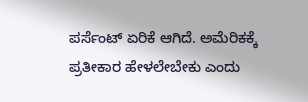ಪರ್ಸೆಂಟ್ ಏರಿಕೆ ಆಗಿದೆ. ಅಮೆರಿಕಕ್ಕೆ ಪ್ರತೀಕಾರ ಹೇಳಲೇಬೇಕು ಎಂದು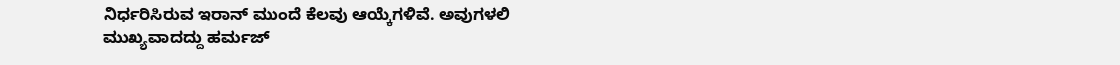ನಿರ್ಧರಿಸಿರುವ ಇರಾನ್ ಮುಂದೆ ಕೆಲವು ಆಯ್ಕೆಗಳಿವೆ. ಅವುಗಳಲಿ ಮುಖ್ಯವಾದದ್ದು ಹರ್ಮಜ್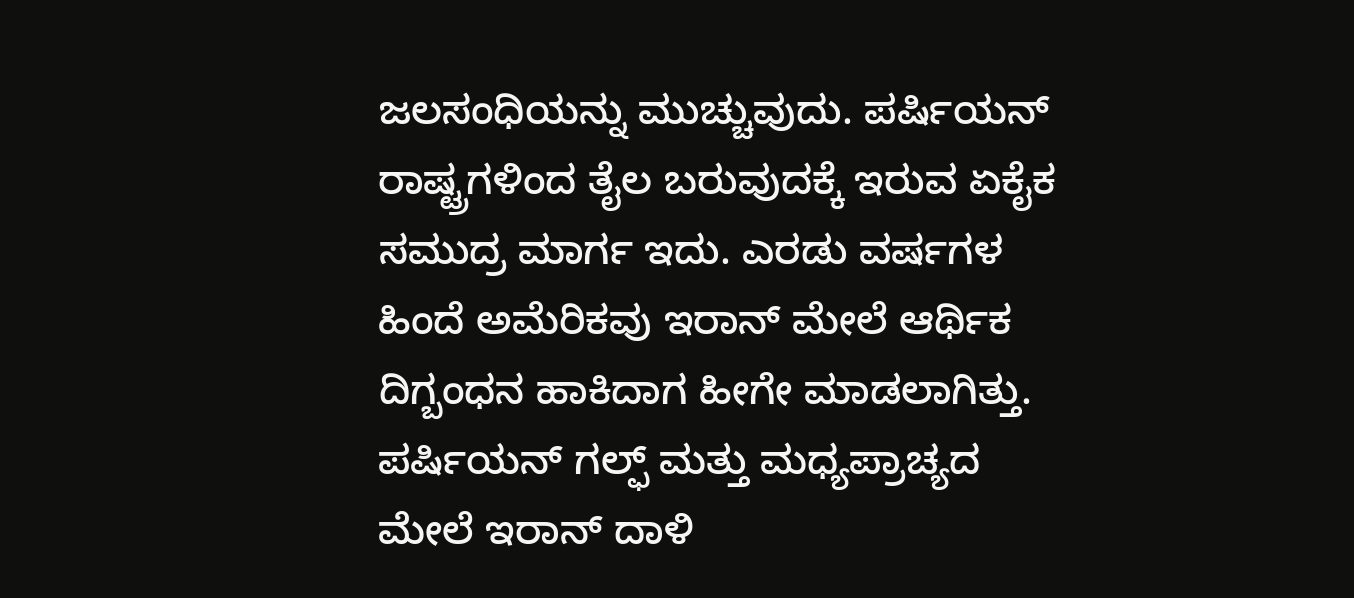ಜಲಸಂಧಿಯನ್ನು ಮುಚ್ಚುವುದು. ಪರ್ಷಿಯನ್ ರಾಷ್ಟ್ರಗಳಿಂದ ತೈಲ ಬರುವುದಕ್ಕೆ ಇರುವ ಏಕೈಕ ಸಮುದ್ರ ಮಾರ್ಗ ಇದು. ಎರಡು ವರ್ಷಗಳ ಹಿಂದೆ ಅಮೆರಿಕವು ಇರಾನ್ ಮೇಲೆ ಆರ್ಥಿಕ ದಿಗ್ಬಂಧನ ಹಾಕಿದಾಗ ಹೀಗೇ ಮಾಡಲಾಗಿತ್ತು. ಪರ್ಷಿಯನ್ ಗಲ್ಫ್ ಮತ್ತು ಮಧ್ಯಪ್ರಾಚ್ಯದ ಮೇಲೆ ಇರಾನ್ ದಾಳಿ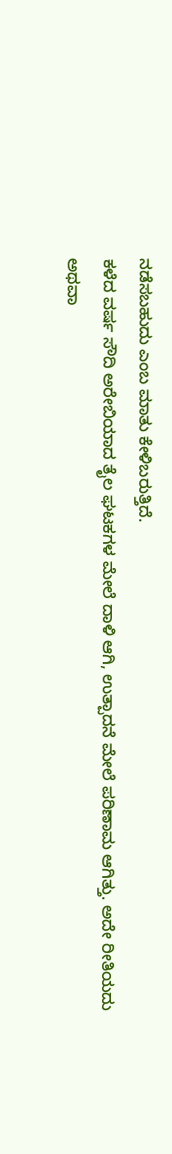ನಡೆಸಬಹುದು ಎಂಬ ಮಾತು ಕೇಳಿಬರುತ್ತಿದೆ.
ಕಳೆದ ವರ್ಷ ಸೌದಿ ಅರೇಬಿಯಾದ ತೈಲ ಘಟಕಗಳ ಮೇಲೆ ದಾಳಿ ಆಗಿ, ಉತ್ಪಾದನೆ ಮೇಲೆ ಪರಿಣಾಮ ಆಗಿತ್ತು. ಅದೇ ರೀತಿಯದು ಅಥವಾ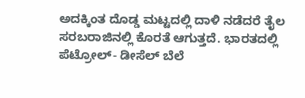ಅದಕ್ಕಿಂತ ದೊಡ್ಡ ಮಟ್ಟದಲ್ಲಿ ದಾಳಿ ನಡೆದರೆ ತೈಲ ಸರಬರಾಜಿನಲ್ಲಿ ಕೊರತೆ ಆಗುತ್ತದೆ. ಭಾರತದಲ್ಲಿ ಪೆಟ್ರೋಲ್- ಡೀಸೆಲ್ ಬೆಲೆ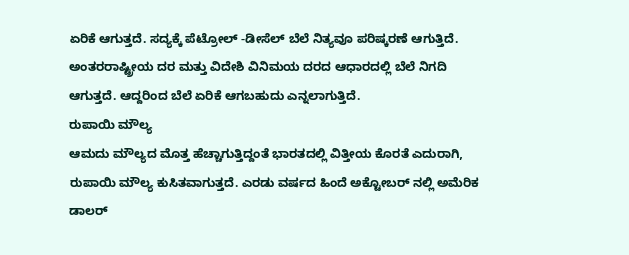ಏರಿಕೆ ಆಗುತ್ತದೆ. ಸದ್ಯಕ್ಕೆ ಪೆಟ್ರೋಲ್ -ಡೀಸೆಲ್ ಬೆಲೆ ನಿತ್ಯವೂ ಪರಿಷ್ಕರಣೆ ಆಗುತ್ತಿದೆ. ಅಂತರರಾಷ್ಟ್ರೀಯ ದರ ಮತ್ತು ವಿದೇಶಿ ವಿನಿಮಯ ದರದ ಆಧಾರದಲ್ಲಿ ಬೆಲೆ ನಿಗದಿ ಆಗುತ್ತದೆ. ಆದ್ದರಿಂದ ಬೆಲೆ ಏರಿಕೆ ಆಗಬಹುದು ಎನ್ನಲಾಗುತ್ತಿದೆ.
ರುಪಾಯಿ ಮೌಲ್ಯ
ಆಮದು ಮೌಲ್ಯದ ಮೊತ್ತ ಹೆಚ್ಚಾಗುತ್ತಿದ್ದಂತೆ ಭಾರತದಲ್ಲಿ ವಿತ್ತೀಯ ಕೊರತೆ ಎದುರಾಗಿ, ರುಪಾಯಿ ಮೌಲ್ಯ ಕುಸಿತವಾಗುತ್ತದೆ. ಎರಡು ವರ್ಷದ ಹಿಂದೆ ಅಕ್ಟೋಬರ್ ನಲ್ಲಿ ಅಮೆರಿಕ ಡಾಲರ್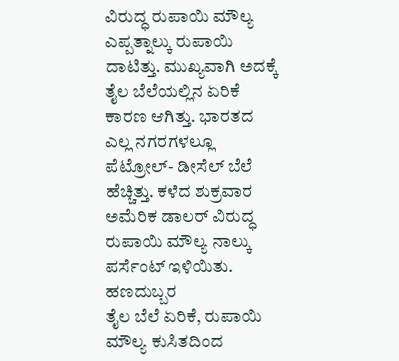ವಿರುದ್ಧ ರುಪಾಯಿ ಮೌಲ್ಯ ಎಪ್ಪತ್ನಾಲ್ಕು ರುಪಾಯಿ ದಾಟಿತ್ತು. ಮುಖ್ಯವಾಗಿ ಅದಕ್ಕೆ ತೈಲ ಬೆಲೆಯಲ್ಲಿನ ಏರಿಕೆ ಕಾರಣ ಆಗಿತ್ತು. ಭಾರತದ ಎಲ್ಲ ನಗರಗಳಲ್ಲೂ ಪೆಟ್ರೋಲ್- ಡೀಸೆಲ್ ಬೆಲೆ ಹೆಚ್ಚಿತ್ತು. ಕಳೆದ ಶುಕ್ರವಾರ ಅಮೆರಿಕ ಡಾಲರ್ ವಿರುದ್ಧ ರುಪಾಯಿ ಮೌಲ್ಯ ನಾಲ್ಕು ಪರ್ಸೆಂಟ್ ಇಳಿಯಿತು.
ಹಣದುಬ್ಬರ
ತೈಲ ಬೆಲೆ ಏರಿಕೆ, ರುಪಾಯಿ ಮೌಲ್ಯ ಕುಸಿತದಿಂದ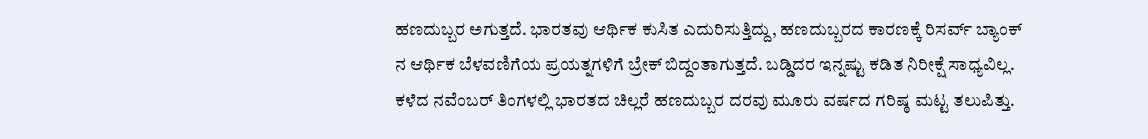ಹಣದುಬ್ಬರ ಅಗುತ್ತದೆ. ಭಾರತವು ಆರ್ಥಿಕ ಕುಸಿತ ಎದುರಿಸುತ್ತಿದ್ದು, ಹಣದುಬ್ಬರದ ಕಾರಣಕ್ಕೆ ರಿಸರ್ವ್ ಬ್ಯಾಂಕ್ ನ ಆರ್ಥಿಕ ಬೆಳವಣಿಗೆಯ ಪ್ರಯತ್ನಗಳಿಗೆ ಬ್ರೇಕ್ ಬಿದ್ದಂತಾಗುತ್ತದೆ. ಬಡ್ಡಿದರ ಇನ್ನಷ್ಟು ಕಡಿತ ನಿರೀಕ್ಷೆ ಸಾಧ್ಯವಿಲ್ಲ. ಕಳೆದ ನವೆಂಬರ್ ತಿಂಗಳಲ್ಲಿ ಭಾರತದ ಚಿಲ್ಲರೆ ಹಣದುಬ್ಬರ ದರವು ಮೂರು ವರ್ಷದ ಗರಿಷ್ಠ ಮಟ್ಟ ತಲುಪಿತ್ತು.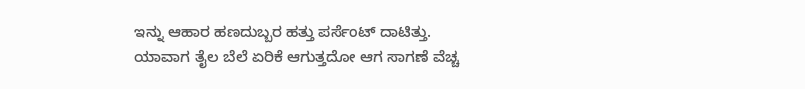ಇನ್ನು ಆಹಾರ ಹಣದುಬ್ಬರ ಹತ್ತು ಪರ್ಸೆಂಟ್ ದಾಟಿತ್ತು. ಯಾವಾಗ ತೈಲ ಬೆಲೆ ಏರಿಕೆ ಆಗುತ್ತದೋ ಆಗ ಸಾಗಣೆ ವೆಚ್ಚ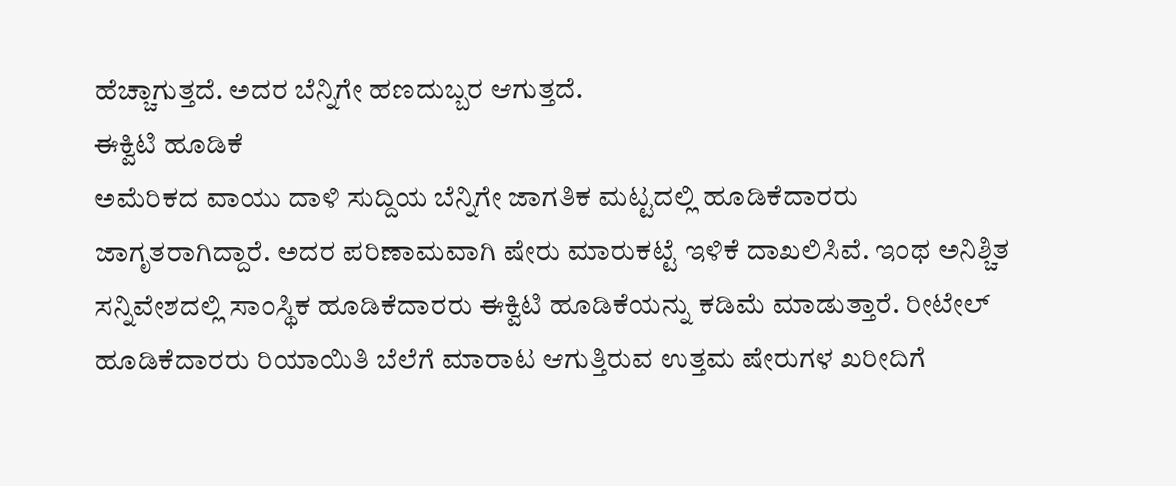ಹೆಚ್ಚಾಗುತ್ತದೆ. ಅದರ ಬೆನ್ನಿಗೇ ಹಣದುಬ್ಬರ ಆಗುತ್ತದೆ.
ಈಕ್ವಿಟಿ ಹೂಡಿಕೆ
ಅಮೆರಿಕದ ವಾಯು ದಾಳಿ ಸುದ್ದಿಯ ಬೆನ್ನಿಗೇ ಜಾಗತಿಕ ಮಟ್ಟದಲ್ಲಿ ಹೂಡಿಕೆದಾರರು ಜಾಗೃತರಾಗಿದ್ದಾರೆ. ಅದರ ಪರಿಣಾಮವಾಗಿ ಷೇರು ಮಾರುಕಟ್ಟೆ ಇಳಿಕೆ ದಾಖಲಿಸಿವೆ. ಇಂಥ ಅನಿಶ್ಚಿತ ಸನ್ನಿವೇಶದಲ್ಲಿ ಸಾಂಸ್ಥಿಕ ಹೂಡಿಕೆದಾರರು ಈಕ್ವಿಟಿ ಹೂಡಿಕೆಯನ್ನು ಕಡಿಮೆ ಮಾಡುತ್ತಾರೆ. ರೀಟೇಲ್ ಹೂಡಿಕೆದಾರರು ರಿಯಾಯಿತಿ ಬೆಲೆಗೆ ಮಾರಾಟ ಆಗುತ್ತಿರುವ ಉತ್ತಮ ಷೇರುಗಳ ಖರೀದಿಗೆ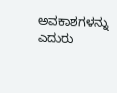ಅವಕಾಶಗಳನ್ನು ಎದುರು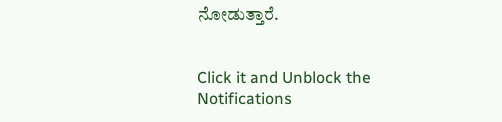ನೋಡುತ್ತಾರೆ.


Click it and Unblock the Notifications